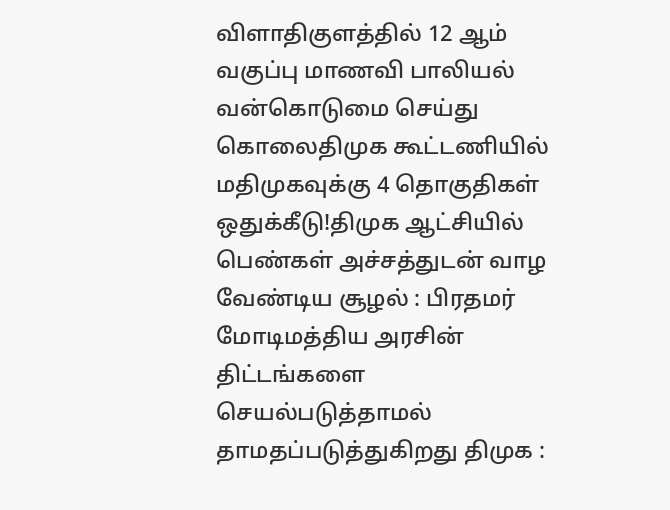விளாதிகுளத்தில் 12 ஆம் வகுப்பு மாணவி பாலியல் வன்கொடுமை செய்து கொலைதிமுக கூட்டணியில் மதிமுகவுக்கு 4 தொகுதிகள் ஒதுக்கீடு!திமுக ஆட்சியில் பெண்கள் அச்சத்துடன் வாழ வேண்டிய சூழல் : பிரதமர் மோடிமத்திய அரசின் திட்டங்களை செயல்படுத்தாமல் தாமதப்படுத்துகிறது திமுக :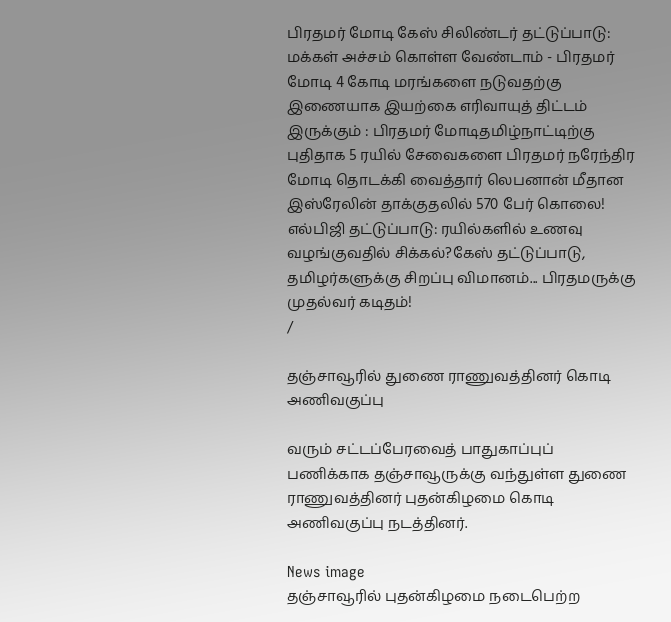பிரதமர் மோடி கேஸ் சிலிண்டர் தட்டுப்பாடு: மக்கள் அச்சம் கொள்ள வேண்டாம் - பிரதமர் மோடி 4 கோடி மரங்களை நடுவதற்கு இணையாக இயற்கை எரிவாயுத் திட்டம் இருக்கும் : பிரதமர் மோடிதமிழ்நாட்டிற்கு புதிதாக 5 ரயில் சேவைகளை பிரதமர் நரேந்திர மோடி தொடக்கி வைத்தார் லெபனான் மீதான இஸ்ரேலின் தாக்குதலில் 570 பேர் கொலை! எல்பிஜி தட்டுப்பாடு: ரயில்களில் உணவு வழங்குவதில் சிக்கல்?கேஸ் தட்டுப்பாடு, தமிழர்களுக்கு சிறப்பு விமானம்... பிரதமருக்கு முதல்வர் கடிதம்!
/

தஞ்சாவூரில் துணை ராணுவத்தினர் கொடி அணிவகுப்பு

வரும் சட்டப்பேரவைத் பாதுகாப்புப் பணிக்காக தஞ்சாவூருக்கு வந்துள்ள துணை ராணுவத்தினர் புதன்கிழமை கொடி அணிவகுப்பு நடத்தினர்.

News image
தஞ்சாவூரில் புதன்கிழமை நடைபெற்ற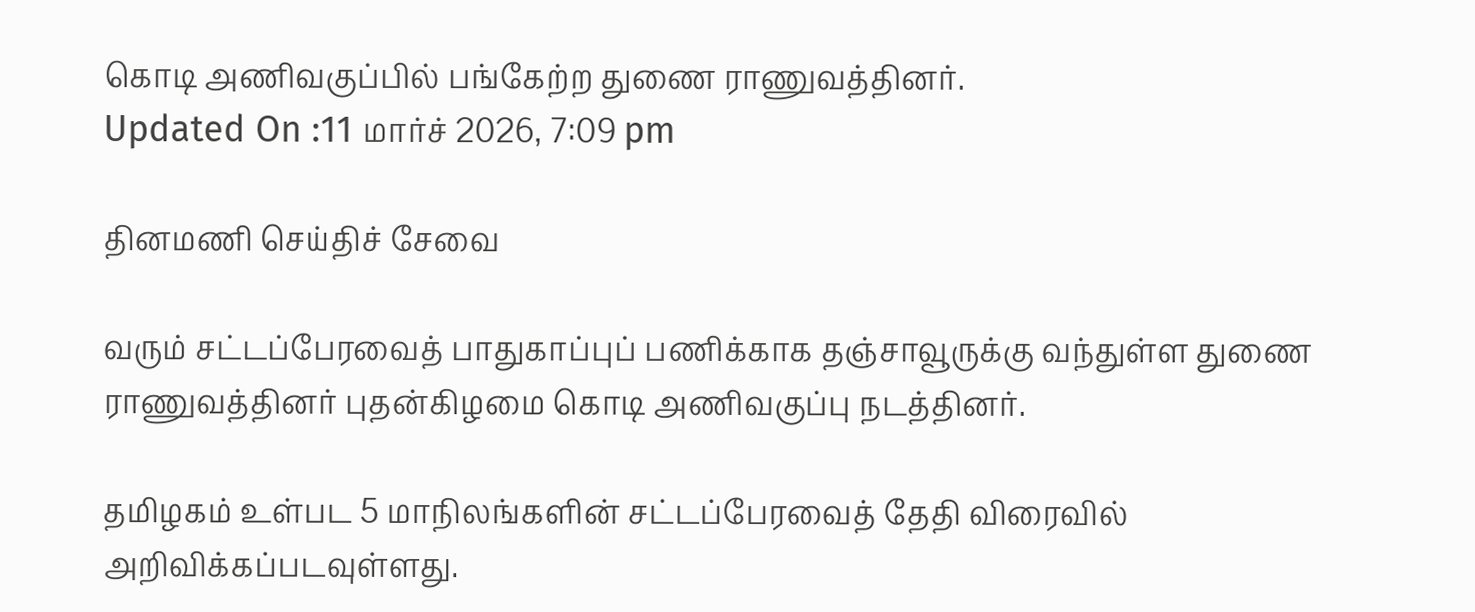கொடி அணிவகுப்பில் பங்கேற்ற துணை ராணுவத்தினர்.
Updated On :11 மார்ச் 2026, 7:09 pm

தினமணி செய்திச் சேவை

வரும் சட்டப்பேரவைத் பாதுகாப்புப் பணிக்காக தஞ்சாவூருக்கு வந்துள்ள துணை ராணுவத்தினர் புதன்கிழமை கொடி அணிவகுப்பு நடத்தினர்.

தமிழகம் உள்பட 5 மாநிலங்களின் சட்டப்பேரவைத் தேதி விரைவில் அறிவிக்கப்படவுள்ளது.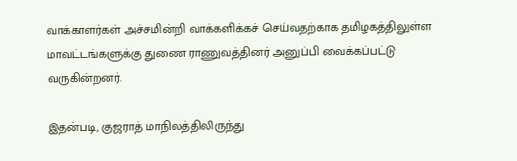வாக்காளர்கள் அச்சமின்றி வாக்களிக்கச் செய்வதற்காக தமிழகத்திலுள்ள மாவட்டங்களுக்கு துணை ராணுவத்தினர் அனுப்பி வைக்கப்பட்டு வருகின்றனர்.

இதன்படி, குஜராத் மாநிலத்திலிருந்து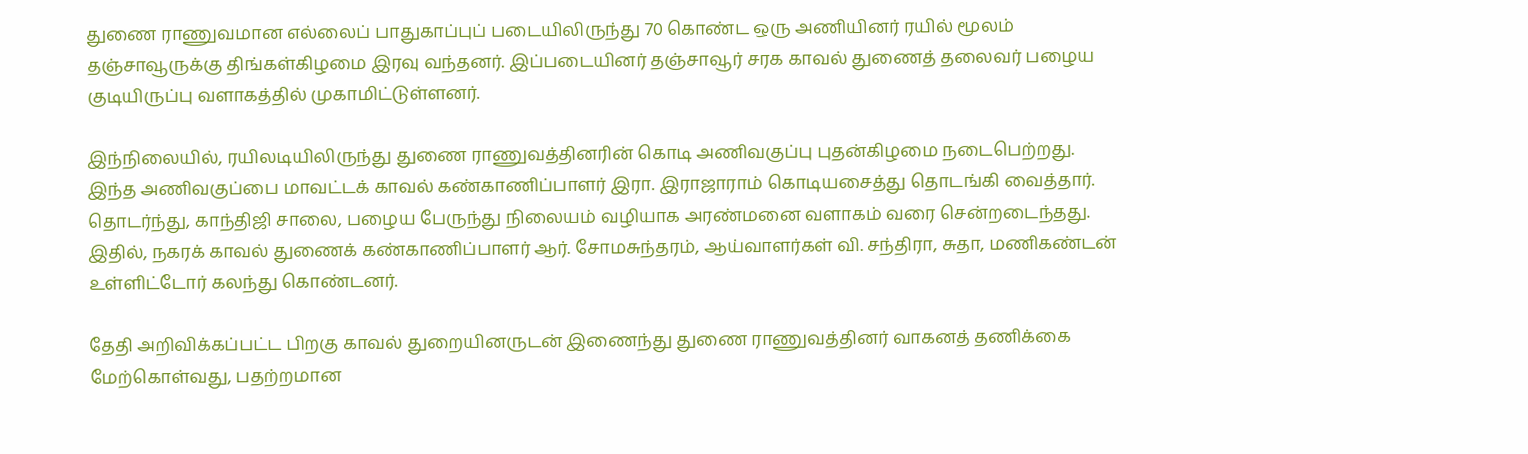துணை ராணுவமான எல்லைப் பாதுகாப்புப் படையிலிருந்து 70 கொண்ட ஒரு அணியினர் ரயில் மூலம் தஞ்சாவூருக்கு திங்கள்கிழமை இரவு வந்தனர். இப்படையினர் தஞ்சாவூர் சரக காவல் துணைத் தலைவர் பழைய குடியிருப்பு வளாகத்தில் முகாமிட்டுள்ளனர்.

இந்நிலையில், ரயிலடியிலிருந்து துணை ராணுவத்தினரின் கொடி அணிவகுப்பு புதன்கிழமை நடைபெற்றது. இந்த அணிவகுப்பை மாவட்டக் காவல் கண்காணிப்பாளர் இரா. இராஜாராம் கொடியசைத்து தொடங்கி வைத்தார். தொடர்ந்து, காந்திஜி சாலை, பழைய பேருந்து நிலையம் வழியாக அரண்மனை வளாகம் வரை சென்றடைந்தது. இதில், நகரக் காவல் துணைக் கண்காணிப்பாளர் ஆர். சோமசுந்தரம், ஆய்வாளர்கள் வி. சந்திரா, சுதா, மணிகண்டன் உள்ளிட்டோர் கலந்து கொண்டனர்.

தேதி அறிவிக்கப்பட்ட பிறகு காவல் துறையினருடன் இணைந்து துணை ராணுவத்தினர் வாகனத் தணிக்கை மேற்கொள்வது, பதற்றமான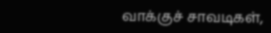வாக்குச் சாவடிகள்,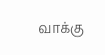வாக்கு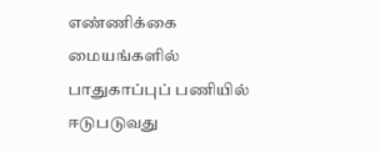எண்ணிக்கை மையங்களில் பாதுகாப்புப் பணியில் ஈடுபடுவது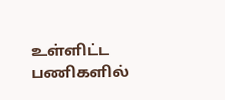உள்ளிட்ட பணிகளில்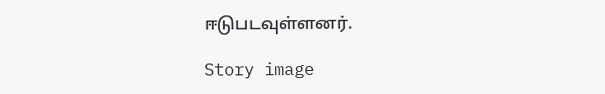ஈடுபடவுள்ளனர்.

Story image